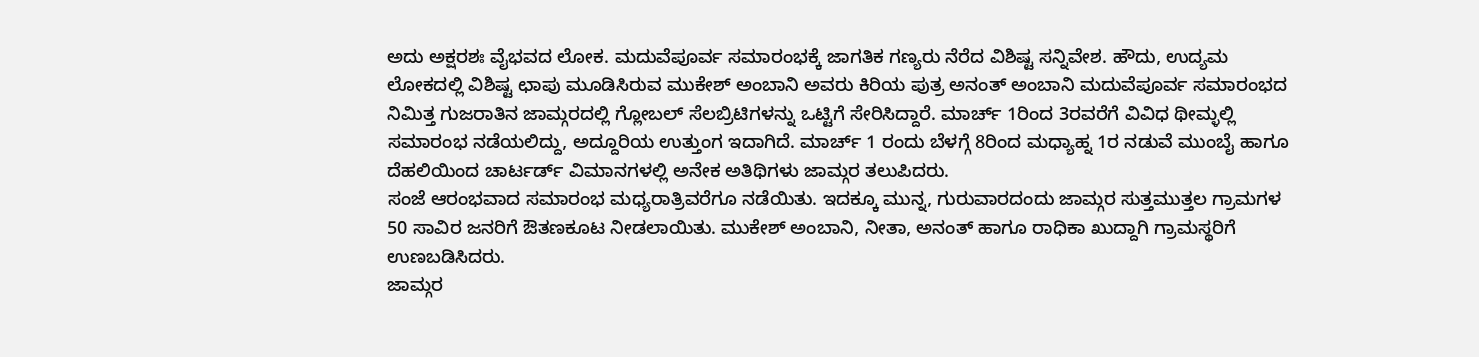ಅದು ಅಕ್ಷರಶಃ ವೈಭವದ ಲೋಕ. ಮದುವೆಪೂರ್ವ ಸಮಾರಂಭಕ್ಕೆ ಜಾಗತಿಕ ಗಣ್ಯರು ನೆರೆದ ವಿಶಿಷ್ಟ ಸನ್ನಿವೇಶ. ಹೌದು, ಉದ್ಯಮ ಲೋಕದಲ್ಲಿ ವಿಶಿಷ್ಟ ಛಾಪು ಮೂಡಿಸಿರುವ ಮುಕೇಶ್ ಅಂಬಾನಿ ಅವರು ಕಿರಿಯ ಪುತ್ರ ಅನಂತ್ ಅಂಬಾನಿ ಮದುವೆಪೂರ್ವ ಸಮಾರಂಭದ ನಿಮಿತ್ತ ಗುಜರಾತಿನ ಜಾಮ್ಗರದಲ್ಲಿ ಗ್ಲೋಬಲ್ ಸೆಲಬ್ರಿಟಿಗಳನ್ನು ಒಟ್ಟಿಗೆ ಸೇರಿಸಿದ್ದಾರೆ. ಮಾರ್ಚ್ 1ರಿಂದ 3ರವರೆಗೆ ವಿವಿಧ ಥೀಮ್ಳಲ್ಲಿ ಸಮಾರಂಭ ನಡೆಯಲಿದ್ದು, ಅದ್ದೂರಿಯ ಉತ್ತುಂಗ ಇದಾಗಿದೆ. ಮಾರ್ಚ್ 1 ರಂದು ಬೆಳಗ್ಗೆ 8ರಿಂದ ಮಧ್ಯಾಹ್ನ 1ರ ನಡುವೆ ಮುಂಬೈ ಹಾಗೂ ದೆಹಲಿಯಿಂದ ಚಾರ್ಟರ್ಡ್ ವಿಮಾನಗಳಲ್ಲಿ ಅನೇಕ ಅತಿಥಿಗಳು ಜಾಮ್ಗರ ತಲುಪಿದರು.
ಸಂಜೆ ಆರಂಭವಾದ ಸಮಾರಂಭ ಮಧ್ಯರಾತ್ರಿವರೆಗೂ ನಡೆಯಿತು. ಇದಕ್ಕೂ ಮುನ್ನ, ಗುರುವಾರದಂದು ಜಾಮ್ಗರ ಸುತ್ತಮುತ್ತಲ ಗ್ರಾಮಗಳ 50 ಸಾವಿರ ಜನರಿಗೆ ಔತಣಕೂಟ ನೀಡಲಾಯಿತು. ಮುಕೇಶ್ ಅಂಬಾನಿ, ನೀತಾ, ಅನಂತ್ ಹಾಗೂ ರಾಧಿಕಾ ಖುದ್ದಾಗಿ ಗ್ರಾಮಸ್ಥರಿಗೆ ಉಣಬಡಿಸಿದರು.
ಜಾಮ್ಗರ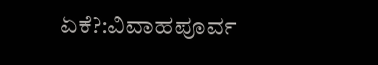ಏಕೆ?:ವಿವಾಹಪೂರ್ವ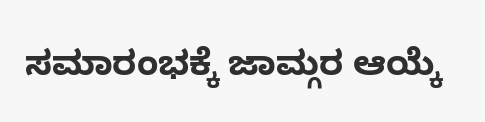ಸಮಾರಂಭಕ್ಕೆ ಜಾಮ್ಗರ ಆಯ್ಕೆ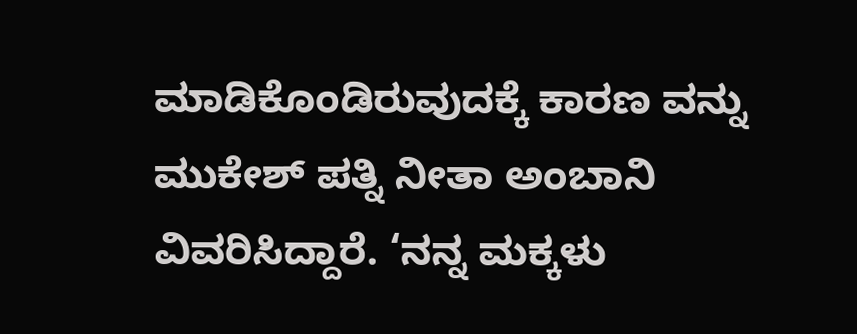ಮಾಡಿಕೊಂಡಿರುವುದಕ್ಕೆ ಕಾರಣ ವನ್ನು ಮುಕೇಶ್ ಪತ್ನಿ ನೀತಾ ಅಂಬಾನಿ ವಿವರಿಸಿದ್ದಾರೆ. ‘ನನ್ನ ಮಕ್ಕಳು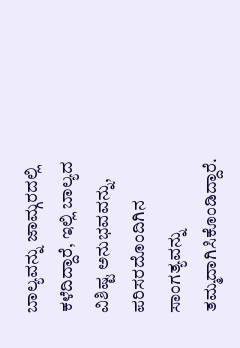ಬಾಲ್ಯವನ್ನು ಜಾಮ್ಗರದಲ್ಲಿ ಕಳೆದಿದ್ದಾರೆ, ಇಲ್ಲಿ ಬಾಲ್ಯದ ವಿಶಿಷ್ಟ ಅನುಭವವನ್ನು, ಪರಿಸರದೊಂದಿಗಿನ ಸಾಂಗತ್ಯವನ್ನು ತಮ್ಮದಾಗಿಸಿಕೊಂಡಿದ್ದಾರೆ.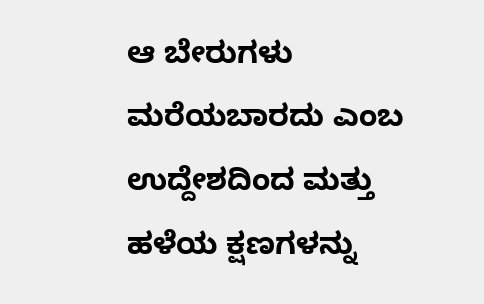ಆ ಬೇರುಗಳು ಮರೆಯಬಾರದು ಎಂಬ ಉದ್ದೇಶದಿಂದ ಮತ್ತು ಹಳೆಯ ಕ್ಷಣಗಳನ್ನು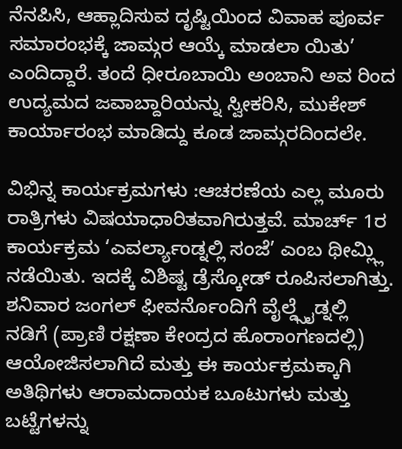ನೆನಪಿಸಿ, ಆಹ್ಲಾದಿಸುವ ದೃಷ್ಟಿಯಿಂದ ವಿವಾಹ ಪೂರ್ವ ಸಮಾರಂಭಕ್ಕೆ ಜಾಮ್ಗರ ಆಯ್ಕೆ ಮಾಡಲಾ ಯಿತು’ ಎಂದಿದ್ದಾರೆ. ತಂದೆ ಧೀರೂಬಾಯಿ ಅಂಬಾನಿ ಅವ ರಿಂದ ಉದ್ಯಮದ ಜವಾಬ್ದಾರಿಯನ್ನು ಸ್ವೀಕರಿಸಿ, ಮುಕೇಶ್ ಕಾರ್ಯಾರಂಭ ಮಾಡಿದ್ದು ಕೂಡ ಜಾಮ್ಗರದಿಂದಲೇ.

ವಿಭಿನ್ನ ಕಾರ್ಯಕ್ರಮಗಳು :ಆಚರಣೆಯ ಎಲ್ಲ ಮೂರು ರಾತ್ರಿಗಳು ವಿಷಯಾಧಾರಿತವಾಗಿರುತ್ತವೆ. ಮಾರ್ಚ್ 1ರ ಕಾರ್ಯಕ್ರಮ ‘ಎವರ್ಲ್ಯಾಂಡ್ನಲ್ಲಿ ಸಂಜೆ’ ಎಂಬ ಥೀಮ್ಲ್ಲಿ ನಡೆಯಿತು. ಇದಕ್ಕೆ ವಿಶಿಷ್ಟ ಡ್ರೆಸ್ಕೋಡ್ ರೂಪಿಸಲಾಗಿತ್ತು. ಶನಿವಾರ ಜಂಗಲ್ ಫೀವರ್ನೊಂದಿಗೆ ವೈಲ್ಡ್ಸೈಡ್ನಲ್ಲಿ ನಡಿಗೆ (ಪ್ರಾಣಿ ರಕ್ಷಣಾ ಕೇಂದ್ರದ ಹೊರಾಂಗಣದಲ್ಲಿ) ಆಯೋಜಿಸಲಾಗಿದೆ ಮತ್ತು ಈ ಕಾರ್ಯಕ್ರಮಕ್ಕಾಗಿ ಅತಿಥಿಗಳು ಆರಾಮದಾಯಕ ಬೂಟುಗಳು ಮತ್ತು ಬಟ್ಟೆಗಳನ್ನು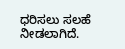ಧರಿಸಲು ಸಲಹೆ ನೀಡಲಾಗಿದೆ.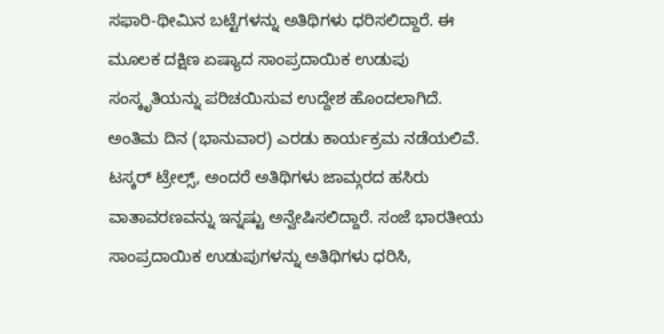ಸಫಾರಿ-ಥೀಮಿನ ಬಟ್ಟೆಗಳನ್ನು ಅತಿಥಿಗಳು ಧರಿಸಲಿದ್ದಾರೆ. ಈ ಮೂಲಕ ದಕ್ಷಿಣ ಏಷ್ಯಾದ ಸಾಂಪ್ರದಾಯಿಕ ಉಡುಪು ಸಂಸ್ಕೃತಿಯನ್ನು ಪರಿಚಯಿಸುವ ಉದ್ದೇಶ ಹೊಂದಲಾಗಿದೆ.
ಅಂತಿಮ ದಿನ (ಭಾನುವಾರ) ಎರಡು ಕಾರ್ಯಕ್ರಮ ನಡೆಯಲಿವೆ. ಟಸ್ಕರ್ ಟ್ರೇಲ್ಸ್, ಅಂದರೆ ಅತಿಥಿಗಳು ಜಾಮ್ಗರದ ಹಸಿರು ವಾತಾವರಣವನ್ನು ಇನ್ನಷ್ಟು ಅನ್ವೇಷಿಸಲಿದ್ದಾರೆ. ಸಂಜೆ ಭಾರತೀಯ ಸಾಂಪ್ರದಾಯಿಕ ಉಡುಪುಗಳನ್ನು ಅತಿಥಿಗಳು ಧರಿಸಿ,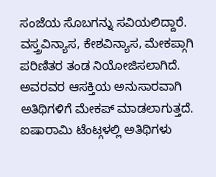ಸಂಜೆಯ ಸೊಬಗನ್ನು ಸವಿಯಲಿದ್ದಾರೆ. ವಸ್ತ್ರವಿನ್ಯಾಸ, ಕೇಶವಿನ್ಯಾಸ, ಮೇಕಪ್ಗಾಗಿ ಪರಿಣಿತರ ತಂಡ ನಿಯೋಜಿಸಲಾಗಿದೆ. ಅವರವರ ಆಸಕ್ತಿಯ ಅನುಸಾರವಾಗಿ ಅತಿಥಿಗಳಿಗೆ ಮೇಕಪ್ ಮಾಡಲಾಗುತ್ತದೆ. ಐಷಾರಾಮಿ ಟೆಂಟ್ಗಳಲ್ಲಿ ಅತಿಥಿಗಳು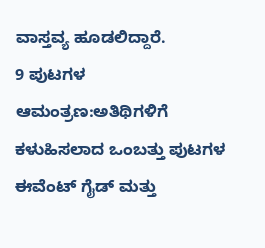ವಾಸ್ತವ್ಯ ಹೂಡಲಿದ್ದಾರೆ.
9 ಪುಟಗಳ ಆಮಂತ್ರಣ:ಅತಿಥಿಗಳಿಗೆ ಕಳುಹಿಸಲಾದ ಒಂಬತ್ತು ಪುಟಗಳ ಈವೆಂಟ್ ಗೈಡ್ ಮತ್ತು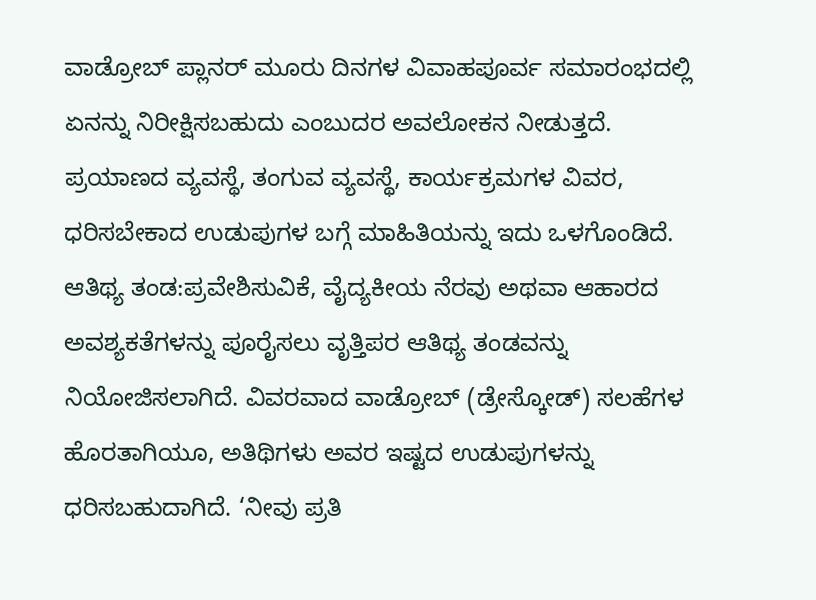ವಾಡ್ರೋಬ್ ಪ್ಲಾನರ್ ಮೂರು ದಿನಗಳ ವಿವಾಹಪೂರ್ವ ಸಮಾರಂಭದಲ್ಲಿ ಏನನ್ನು ನಿರೀಕ್ಷಿಸಬಹುದು ಎಂಬುದರ ಅವಲೋಕನ ನೀಡುತ್ತದೆ. ಪ್ರಯಾಣದ ವ್ಯವಸ್ಥೆ, ತಂಗುವ ವ್ಯವಸ್ಥೆ, ಕಾರ್ಯಕ್ರಮಗಳ ವಿವರ, ಧರಿಸಬೇಕಾದ ಉಡುಪುಗಳ ಬಗ್ಗೆ ಮಾಹಿತಿಯನ್ನು ಇದು ಒಳಗೊಂಡಿದೆ.
ಆತಿಥ್ಯ ತಂಡ:ಪ್ರವೇಶಿಸುವಿಕೆ, ವೈದ್ಯಕೀಯ ನೆರವು ಅಥವಾ ಆಹಾರದ ಅವಶ್ಯಕತೆಗಳನ್ನು ಪೂರೈಸಲು ವೃತ್ತಿಪರ ಆತಿಥ್ಯ ತಂಡವನ್ನು ನಿಯೋಜಿಸಲಾಗಿದೆ. ವಿವರವಾದ ವಾಡ್ರೋಬ್ (ಡ್ರೇಸ್ಕೋಡ್) ಸಲಹೆಗಳ ಹೊರತಾಗಿಯೂ, ಅತಿಥಿಗಳು ಅವರ ಇಷ್ಟದ ಉಡುಪುಗಳನ್ನು ಧರಿಸಬಹುದಾಗಿದೆ. ‘ನೀವು ಪ್ರತಿ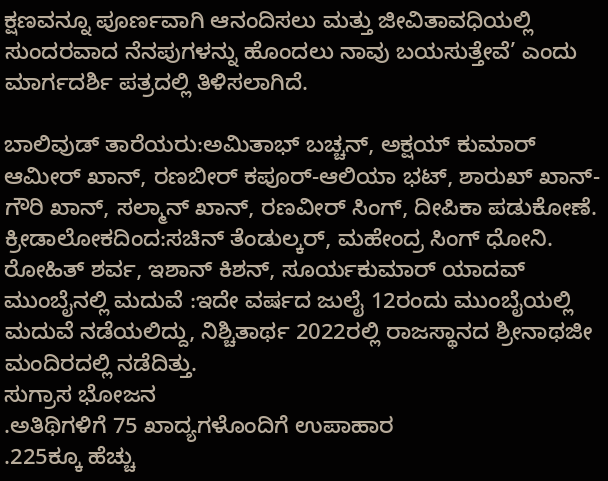ಕ್ಷಣವನ್ನೂ ಪೂರ್ಣವಾಗಿ ಆನಂದಿಸಲು ಮತ್ತು ಜೀವಿತಾವಧಿಯಲ್ಲಿ ಸುಂದರವಾದ ನೆನಪುಗಳನ್ನು ಹೊಂದಲು ನಾವು ಬಯಸುತ್ತೇವೆ’ ಎಂದು ಮಾರ್ಗದರ್ಶಿ ಪತ್ರದಲ್ಲಿ ತಿಳಿಸಲಾಗಿದೆ.

ಬಾಲಿವುಡ್ ತಾರೆಯರು:ಅಮಿತಾಭ್ ಬಚ್ಚನ್, ಅಕ್ಷಯ್ ಕುಮಾರ್ ಆಮೀರ್ ಖಾನ್, ರಣಬೀರ್ ಕಪೂರ್-ಆಲಿಯಾ ಭಟ್, ಶಾರುಖ್ ಖಾನ್-ಗೌರಿ ಖಾನ್, ಸಲ್ಮಾನ್ ಖಾನ್, ರಣವೀರ್ ಸಿಂಗ್, ದೀಪಿಕಾ ಪಡುಕೋಣೆ.
ಕ್ರೀಡಾಲೋಕದಿಂದ:ಸಚಿನ್ ತೆಂಡುಲ್ಕರ್, ಮಹೇಂದ್ರ ಸಿಂಗ್ ಧೋನಿ. ರೋಹಿತ್ ಶರ್ವ, ಇಶಾನ್ ಕಿಶನ್, ಸೂರ್ಯಕುಮಾರ್ ಯಾದವ್
ಮುಂಬೈನಲ್ಲಿ ಮದುವೆ :ಇದೇ ವರ್ಷದ ಜುಲೈ 12ರಂದು ಮುಂಬೈಯಲ್ಲಿ ಮದುವೆ ನಡೆಯಲಿದ್ದು, ನಿಶ್ಚಿತಾರ್ಥ 2022ರಲ್ಲಿ ರಾಜಸ್ಥಾನದ ಶ್ರೀನಾಥಜೀ ಮಂದಿರದಲ್ಲಿ ನಡೆದಿತ್ತು.
ಸುಗ್ರಾಸ ಭೋಜನ
.ಅತಿಥಿಗಳಿಗೆ 75 ಖಾದ್ಯಗಳೊಂದಿಗೆ ಉಪಾಹಾರ
.225ಕ್ಕೂ ಹೆಚ್ಚು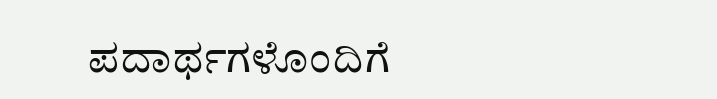ಪದಾರ್ಥಗಳೊಂದಿಗೆ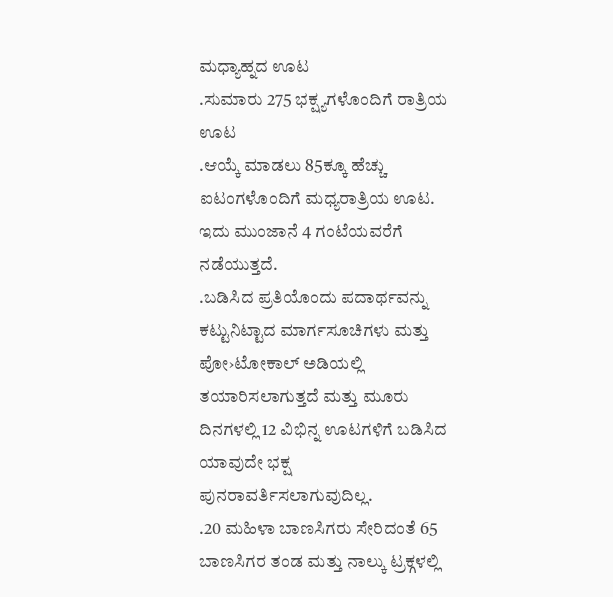ಮಧ್ಯಾಹ್ನದ ಊಟ
.ಸುಮಾರು 275 ಭಕ್ಷ್ಯಗಳೊಂದಿಗೆ ರಾತ್ರಿಯ ಊಟ
.ಆಯ್ಕೆ ಮಾಡಲು 85ಕ್ಕೂ ಹೆಚ್ಚು ಐಟಂಗಳೊಂದಿಗೆ ಮಧ್ಯರಾತ್ರಿಯ ಊಟ. ಇದು ಮುಂಜಾನೆ 4 ಗಂಟೆಯವರೆಗೆ ನಡೆಯುತ್ತದೆ.
.ಬಡಿಸಿದ ಪ್ರತಿಯೊಂದು ಪದಾರ್ಥವನ್ನು ಕಟ್ಟುನಿಟ್ಟಾದ ಮಾರ್ಗಸೂಚಿಗಳು ಮತ್ತು ಪೋ›ಟೋಕಾಲ್ ಅಡಿಯಲ್ಲಿ ತಯಾರಿಸಲಾಗುತ್ತದೆ ಮತ್ತು ಮೂರು ದಿನಗಳಲ್ಲಿ 12 ವಿಭಿನ್ನ ಊಟಗಳಿಗೆ ಬಡಿಸಿದ ಯಾವುದೇ ಭಕ್ಷ ಪುನರಾವರ್ತಿಸಲಾಗುವುದಿಲ್ಲ.
.20 ಮಹಿಳಾ ಬಾಣಸಿಗರು ಸೇರಿದಂತೆ 65 ಬಾಣಸಿಗರ ತಂಡ ಮತ್ತು ನಾಲ್ಕು ಟ್ರಕ್ಗಳಲ್ಲಿ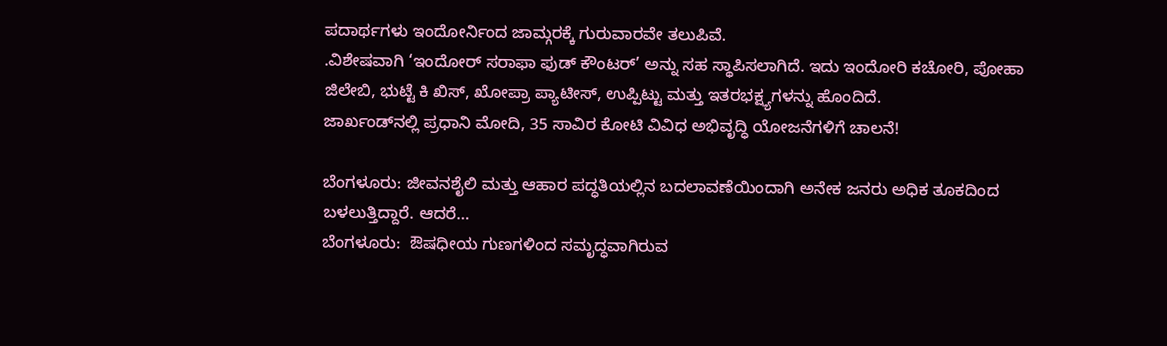ಪದಾರ್ಥಗಳು ಇಂದೋರ್ನಿಂದ ಜಾಮ್ಗರಕ್ಕೆ ಗುರುವಾರವೇ ತಲುಪಿವೆ.
.ವಿಶೇಷವಾಗಿ ‘ಇಂದೋರ್ ಸರಾಫಾ ಫುಡ್ ಕೌಂಟರ್’ ಅನ್ನು ಸಹ ಸ್ಥಾಪಿಸಲಾಗಿದೆ. ಇದು ಇಂದೋರಿ ಕಚೋರಿ, ಪೋಹಾ ಜಿಲೇಬಿ, ಭುಟ್ಟೆ ಕಿ ಖಿಸ್, ಖೋಪ್ರಾ ಪ್ಯಾಟೀಸ್, ಉಪ್ಪಿಟ್ಟು ಮತ್ತು ಇತರಭಕ್ಷ್ಯಗಳನ್ನು ಹೊಂದಿದೆ.
ಜಾರ್ಖಂಡ್‌ನಲ್ಲಿ ಪ್ರಧಾನಿ ಮೋದಿ, 35 ಸಾವಿರ ಕೋಟಿ ವಿವಿಧ ಅಭಿವೃದ್ಧಿ ಯೋಜನೆಗಳಿಗೆ ಚಾಲನೆ!

ಬೆಂಗಳೂರು: ಜೀವನಶೈಲಿ ಮತ್ತು ಆಹಾರ ಪದ್ಧತಿಯಲ್ಲಿನ ಬದಲಾವಣೆಯಿಂದಾಗಿ ಅನೇಕ ಜನರು ಅಧಿಕ ತೂಕದಿಂದ ಬಳಲುತ್ತಿದ್ದಾರೆ. ಆದರೆ…
ಬೆಂಗಳೂರು:  ಔಷಧೀಯ ಗುಣಗಳಿಂದ ಸಮೃದ್ಧವಾಗಿರುವ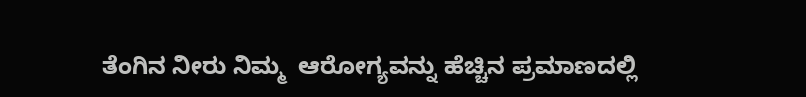ತೆಂಗಿನ ನೀರು ನಿಮ್ಮ  ಆರೋಗ್ಯವನ್ನು ಹೆಚ್ಚಿನ ಪ್ರಮಾಣದಲ್ಲಿ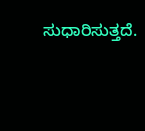ಸುಧಾರಿಸುತ್ತದೆ.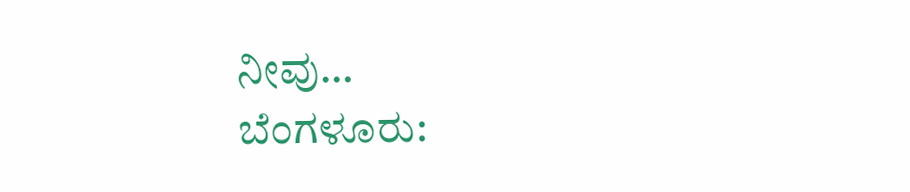ನೀವು…
ಬೆಂಗಳೂರು: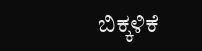ಬಿಕ್ಕಳಿಕೆ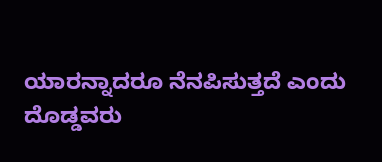ಯಾರನ್ನಾದರೂ ನೆನಪಿಸುತ್ತದೆ ಎಂದು ದೊಡ್ಡವರು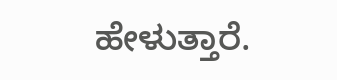ಹೇಳುತ್ತಾರೆ.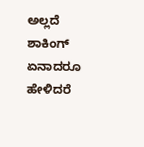ಅಲ್ಲದೆ ಶಾಕಿಂಗ್ ಏನಾದರೂ ಹೇಳಿದರೆ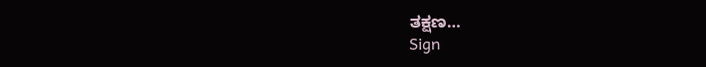ತಕ್ಷಣ…
Sign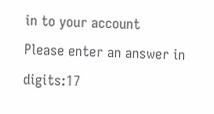in to your account
Please enter an answer in digits:17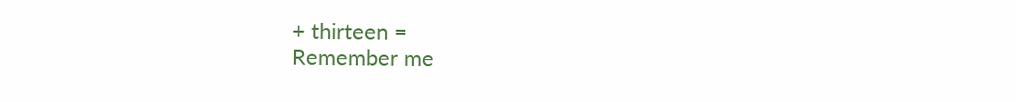+ thirteen =
Remember me